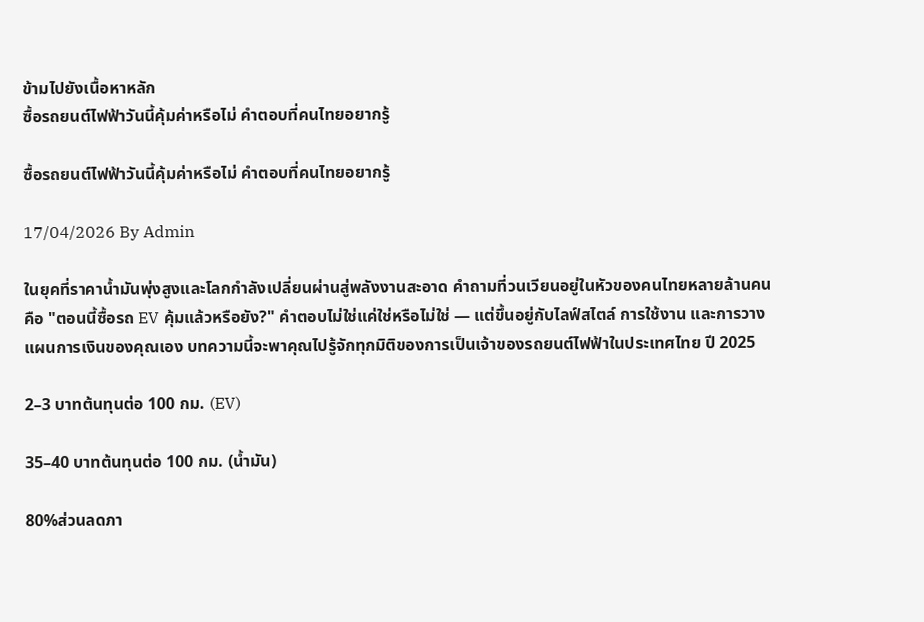ข้ามไปยังเนื้อหาหลัก
ซื้อรถยนต์ไฟฟ้าวันนี้คุ้มค่าหรือไม่ คำตอบที่คนไทยอยากรู้

ซื้อรถยนต์ไฟฟ้าวันนี้คุ้มค่าหรือไม่ คำตอบที่คนไทยอยากรู้

17/04/2026 By Admin

ในยุคที่ราคาน้ำมันพุ่งสูงและโลกกำลังเปลี่ยนผ่านสู่พลังงานสะอาด คำถามที่วนเวียนอยู่ในหัวของคนไทยหลายล้านคนคือ "ตอนนี้ซื้อรถ EV คุ้มแล้วหรือยัง?" คำตอบไม่ใช่แค่ใช่หรือไม่ใช่ — แต่ขึ้นอยู่กับไลฟ์สไตล์ การใช้งาน และการวางแผนการเงินของคุณเอง บทความนี้จะพาคุณไปรู้จักทุกมิติของการเป็นเจ้าของรถยนต์ไฟฟ้าในประเทศไทย ปี 2025

2–3 บาทต้นทุนต่อ 100 กม. (EV)

35–40 บาทต้นทุนต่อ 100 กม. (น้ำมัน)

80%ส่วนลดภา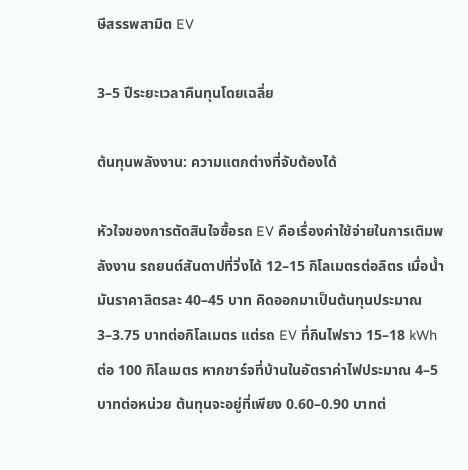ษีสรรพสามิต EV

3–5 ปีระยะเวลาคืนทุนโดยเฉลี่ย

ต้นทุนพลังงาน: ความแตกต่างที่จับต้องได้

หัวใจของการตัดสินใจซื้อรถ EV คือเรื่องค่าใช้จ่ายในการเติมพลังงาน รถยนต์สันดาปที่วิ่งได้ 12–15 กิโลเมตรต่อลิตร เมื่อน้ำมันราคาลิตรละ 40–45 บาท คิดออกมาเป็นต้นทุนประมาณ 3–3.75 บาทต่อกิโลเมตร แต่รถ EV ที่กินไฟราว 15–18 kWh ต่อ 100 กิโลเมตร หากชาร์จที่บ้านในอัตราค่าไฟประมาณ 4–5 บาทต่อหน่วย ต้นทุนจะอยู่ที่เพียง 0.60–0.90 บาทต่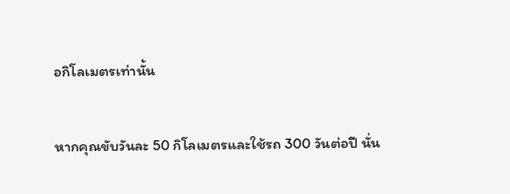อกิโลเมตรเท่านั้น

หากคุณขับวันละ 50 กิโลเมตรและใช้รถ 300 วันต่อปี นั่น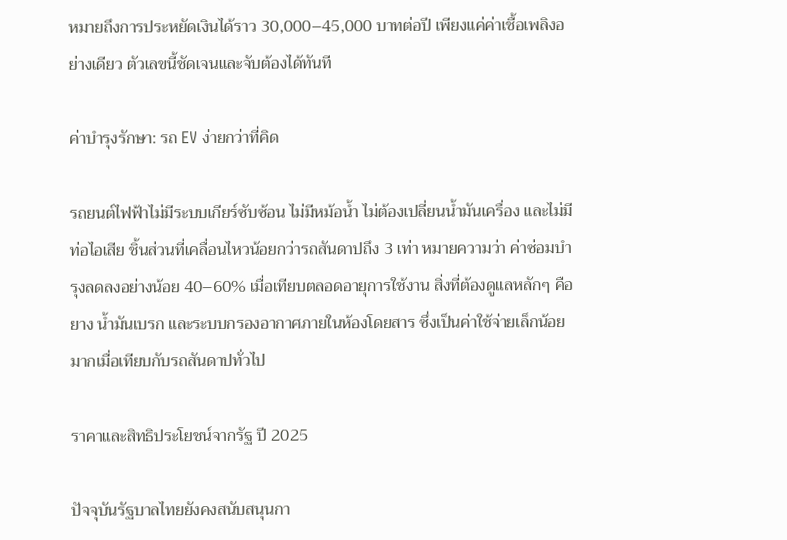หมายถึงการประหยัดเงินได้ราว 30,000–45,000 บาทต่อปี เพียงแค่ค่าเชื้อเพลิงอย่างเดียว ตัวเลขนี้ชัดเจนและจับต้องได้ทันที

ค่าบำรุงรักษา: รถ EV ง่ายกว่าที่คิด

รถยนต์ไฟฟ้าไม่มีระบบเกียร์ซับซ้อน ไม่มีหม้อน้ำ ไม่ต้องเปลี่ยนน้ำมันเครื่อง และไม่มีท่อไอเสีย ชิ้นส่วนที่เคลื่อนไหวน้อยกว่ารถสันดาปถึง 3 เท่า หมายความว่า ค่าซ่อมบำรุงลดลงอย่างน้อย 40–60% เมื่อเทียบตลอดอายุการใช้งาน สิ่งที่ต้องดูแลหลักๆ คือยาง น้ำมันเบรก และระบบกรองอากาศภายในห้องโดยสาร ซึ่งเป็นค่าใช้จ่ายเล็กน้อยมากเมื่อเทียบกับรถสันดาปทั่วไป

ราคาและสิทธิประโยชน์จากรัฐ ปี 2025

ปัจจุบันรัฐบาลไทยยังคงสนับสนุนกา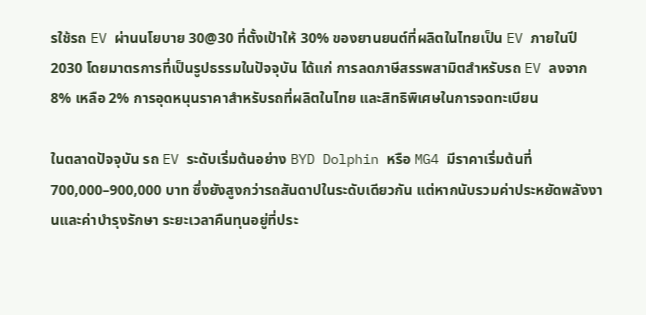รใช้รถ EV ผ่านนโยบาย 30@30 ที่ตั้งเป้าให้ 30% ของยานยนต์ที่ผลิตในไทยเป็น EV ภายในปี 2030 โดยมาตรการที่เป็นรูปธรรมในปัจจุบัน ได้แก่ การลดภาษีสรรพสามิตสำหรับรถ EV ลงจาก 8% เหลือ 2% การอุดหนุนราคาสำหรับรถที่ผลิตในไทย และสิทธิพิเศษในการจดทะเบียน

ในตลาดปัจจุบัน รถ EV ระดับเริ่มต้นอย่าง BYD Dolphin หรือ MG4 มีราคาเริ่มต้นที่ 700,000–900,000 บาท ซึ่งยังสูงกว่ารถสันดาปในระดับเดียวกัน แต่หากนับรวมค่าประหยัดพลังงานและค่าบำรุงรักษา ระยะเวลาคืนทุนอยู่ที่ประ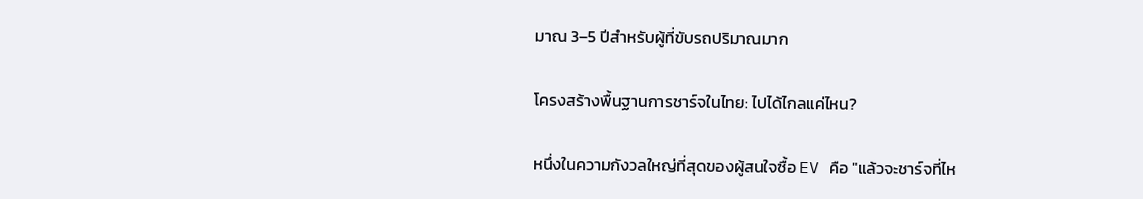มาณ 3–5 ปีสำหรับผู้ที่ขับรถปริมาณมาก

โครงสร้างพื้นฐานการชาร์จในไทย: ไปได้ไกลแค่ไหน?

หนึ่งในความกังวลใหญ่ที่สุดของผู้สนใจซื้อ EV คือ "แล้วจะชาร์จที่ไห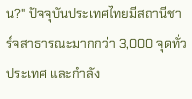น?" ปัจจุบันประเทศไทยมีสถานีชาร์จสาธารณะมากกว่า 3,000 จุดทั่วประเทศ และกำลัง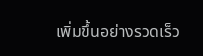เพิ่มขึ้นอย่างรวดเร็ว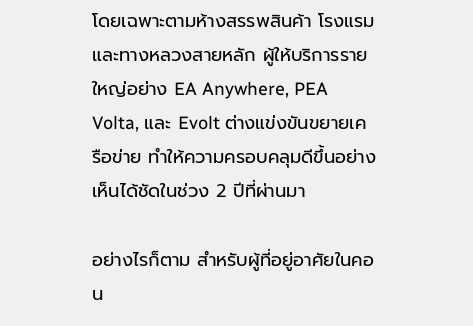โดยเฉพาะตามห้างสรรพสินค้า โรงแรม และทางหลวงสายหลัก ผู้ให้บริการรายใหญ่อย่าง EA Anywhere, PEA Volta, และ Evolt ต่างแข่งขันขยายเครือข่าย ทำให้ความครอบคลุมดีขึ้นอย่างเห็นได้ชัดในช่วง 2 ปีที่ผ่านมา

อย่างไรก็ตาม สำหรับผู้ที่อยู่อาศัยในคอน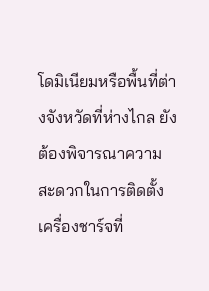โดมิเนียมหรือพื้นที่ต่างจังหวัดที่ห่างไกล ยังต้องพิจารณาความสะดวกในการติดตั้งเครื่องชาร์จที่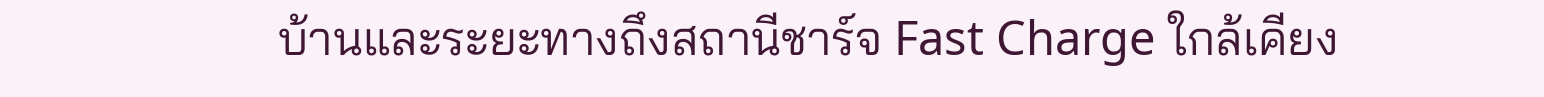บ้านและระยะทางถึงสถานีชาร์จ Fast Charge ใกล้เคียง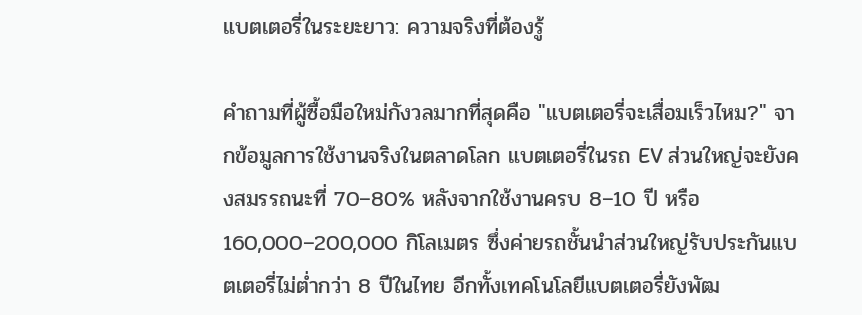แบตเตอรี่ในระยะยาว: ความจริงที่ต้องรู้

คำถามที่ผู้ซื้อมือใหม่กังวลมากที่สุดคือ "แบตเตอรี่จะเสื่อมเร็วไหม?" จากข้อมูลการใช้งานจริงในตลาดโลก แบตเตอรี่ในรถ EV ส่วนใหญ่จะยังคงสมรรถนะที่ 70–80% หลังจากใช้งานครบ 8–10 ปี หรือ 160,000–200,000 กิโลเมตร ซึ่งค่ายรถชั้นนำส่วนใหญ่รับประกันแบตเตอรี่ไม่ต่ำกว่า 8 ปีในไทย อีกทั้งเทคโนโลยีแบตเตอรี่ยังพัฒ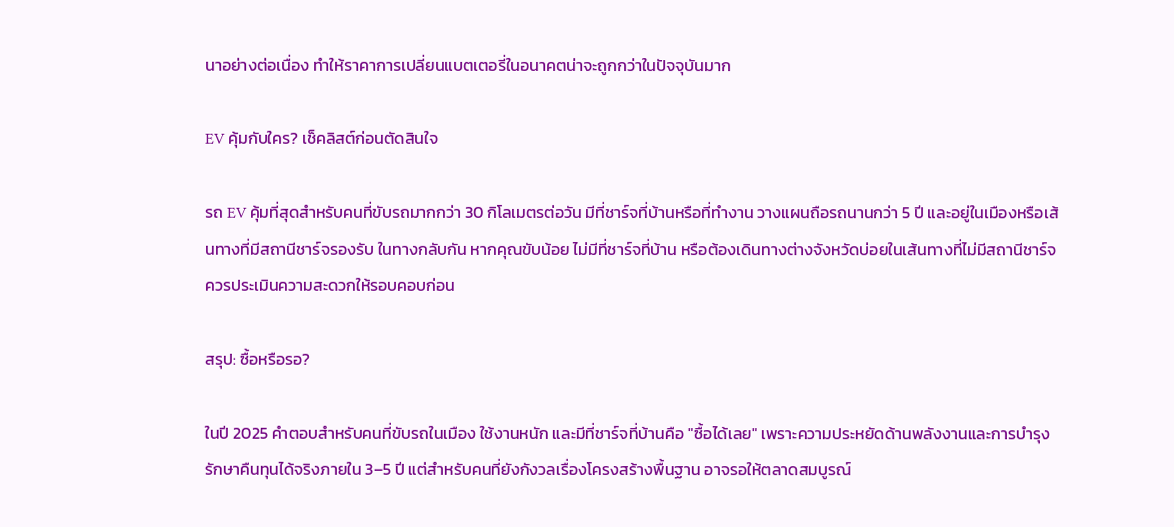นาอย่างต่อเนื่อง ทำให้ราคาการเปลี่ยนแบตเตอรี่ในอนาคตน่าจะถูกกว่าในปัจจุบันมาก

EV คุ้มกับใคร? เช็คลิสต์ก่อนตัดสินใจ

รถ EV คุ้มที่สุดสำหรับคนที่ขับรถมากกว่า 30 กิโลเมตรต่อวัน มีที่ชาร์จที่บ้านหรือที่ทำงาน วางแผนถือรถนานกว่า 5 ปี และอยู่ในเมืองหรือเส้นทางที่มีสถานีชาร์จรองรับ ในทางกลับกัน หากคุณขับน้อย ไม่มีที่ชาร์จที่บ้าน หรือต้องเดินทางต่างจังหวัดบ่อยในเส้นทางที่ไม่มีสถานีชาร์จ ควรประเมินความสะดวกให้รอบคอบก่อน

สรุป: ซื้อหรือรอ?

ในปี 2025 คำตอบสำหรับคนที่ขับรถในเมือง ใช้งานหนัก และมีที่ชาร์จที่บ้านคือ "ซื้อได้เลย" เพราะความประหยัดด้านพลังงานและการบำรุงรักษาคืนทุนได้จริงภายใน 3–5 ปี แต่สำหรับคนที่ยังกังวลเรื่องโครงสร้างพื้นฐาน อาจรอให้ตลาดสมบูรณ์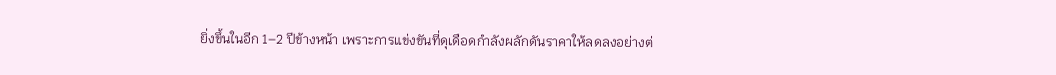ยิ่งขึ้นในอีก 1–2 ปีข้างหน้า เพราะการแข่งขันที่ดุเดือดกำลังผลักดันราคาให้ลดลงอย่างต่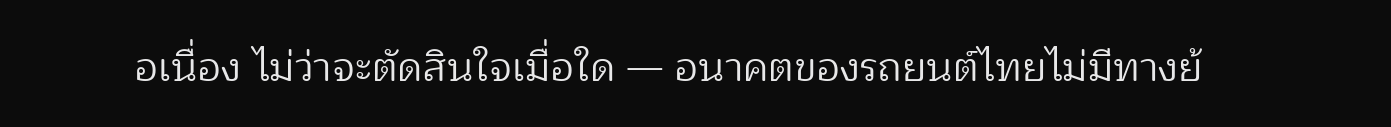อเนื่อง ไม่ว่าจะตัดสินใจเมื่อใด — อนาคตของรถยนต์ไทยไม่มีทางย้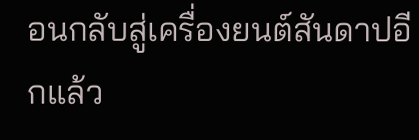อนกลับสู่เครื่องยนต์สันดาปอีกแล้ว